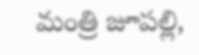మంత్రి జూపల్లి,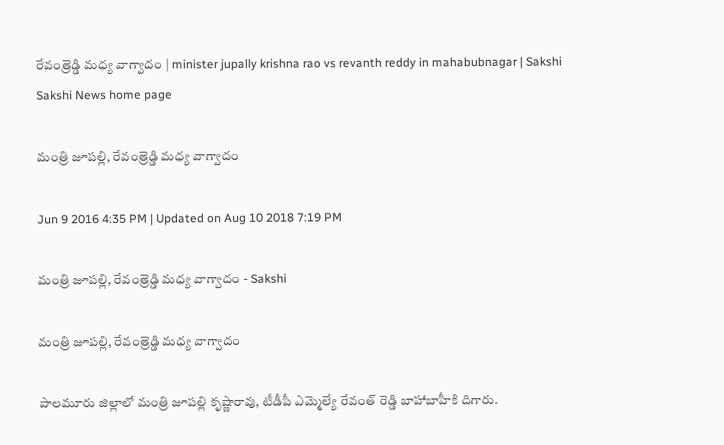రేవంత్రెడ్డి మధ్య వాగ్వాదం | minister jupally krishna rao vs revanth reddy in mahabubnagar | Sakshi
Sakshi News home page

మంత్రి జూపల్లి, రేవంత్రెడ్డి మధ్య వాగ్వాదం

Jun 9 2016 4:35 PM | Updated on Aug 10 2018 7:19 PM

మంత్రి జూపల్లి, రేవంత్రెడ్డి మధ్య వాగ్వాదం - Sakshi

మంత్రి జూపల్లి, రేవంత్రెడ్డి మధ్య వాగ్వాదం

పాలమూరు జిల్లాలో మంత్రి జూపల్లి కృష్ణారావు, టీడీపీ ఎమ్మెల్యే రేవంత్ రెడ్డి బాహాబాహీకి దిగారు.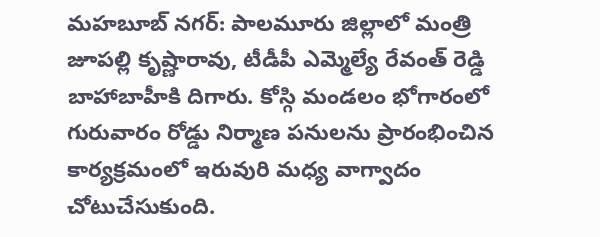మహబూబ్ నగర్: పాలమూరు జిల్లాలో మంత్రి జూపల్లి కృష్ణారావు, టీడీపీ ఎమ్మెల్యే రేవంత్ రెడ్డి బాహాబాహీకి దిగారు. కోస్గి మండలం భోగారంలో గురువారం రోడ్డు నిర్మాణ పనులను ప్రారంభించిన కార్యక్రమంలో ఇరువురి మధ్య వాగ్వాదం చోటుచేసుకుంది.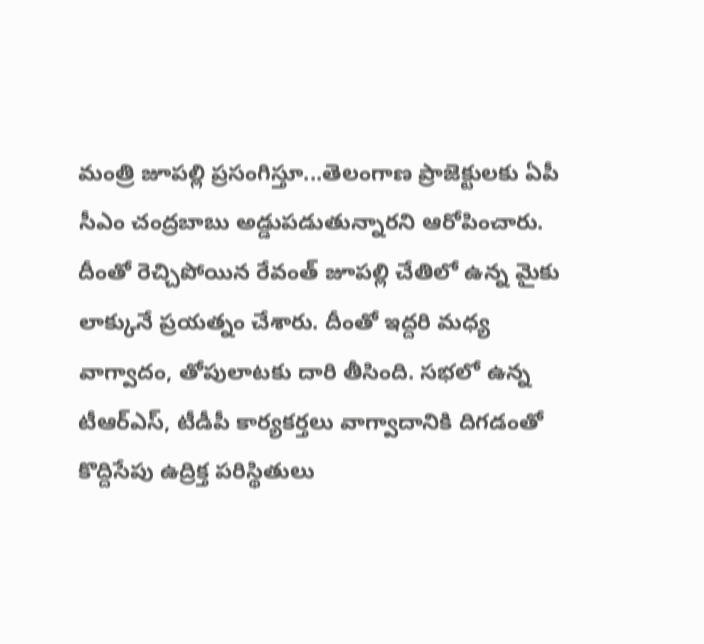మంత్రి జూపల్లి ప్రసంగిస్తూ...తెలంగాణ ప్రాజెక్టులకు ఏపీ సీఎం చంద్రబాబు అడ్డుపడుతున్నారని ఆరోపించారు. దీంతో రెచ్చిపోయిన రేవంత్ జూపల్లి చేతిలో ఉన్న మైకు లాక్కునే ప్రయత్నం చేశారు. దీంతో ఇద్దరి మధ్య వాగ్వాదం, తోపులాటకు దారి తీసింది. సభలో ఉన్న టీఆర్ఎస్, టీడీపీ కార్యకర్తలు వాగ్వాదానికి దిగడంతో కొద్దిసేపు ఉద్రిక్త పరిస్థితులు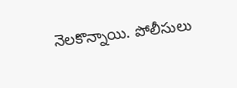నెలకొన్నాయి. పోలీసులు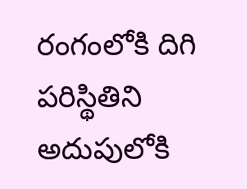రంగంలోకి దిగి పరిస్థితిని అదుపులోకి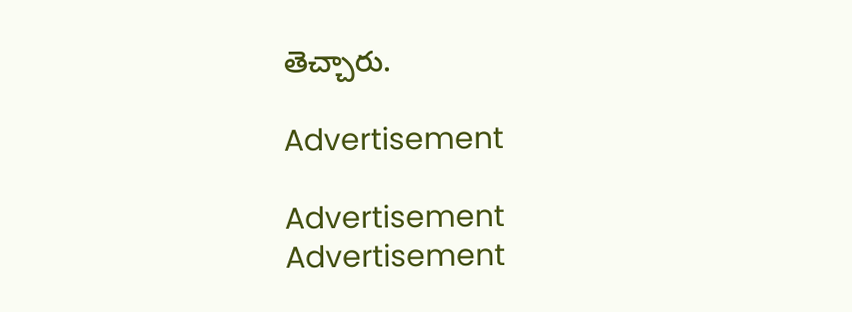తెచ్చారు.

Advertisement

Advertisement
Advertisement